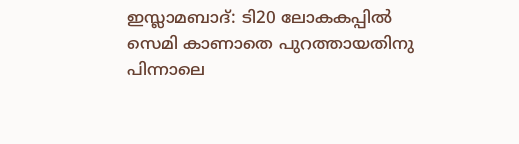ഇസ്ലാമബാദ്: ടി20 ലോകകപ്പിൽ സെമി കാണാതെ പുറത്തായതിനു പിന്നാലെ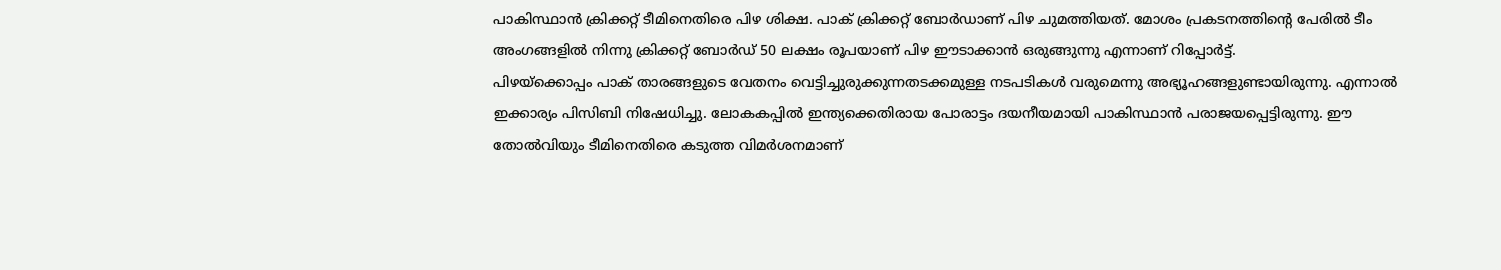പാകിസ്ഥാൻ ക്രിക്കറ്റ് ടീമിനെതിരെ പിഴ ശിക്ഷ. പാക് ക്രിക്കറ്റ് ബോർഡാണ് പിഴ ചുമത്തിയത്. മോശം പ്രകടനത്തിന്റെ പേരിൽ ടീം അംഗങ്ങളിൽ നിന്നു ക്രിക്കറ്റ് ബോർഡ് 50 ലക്ഷം രൂപയാണ് പിഴ ഈടാക്കാൻ ഒരുങ്ങുന്നു എന്നാണ് റിപ്പോർട്ട്.
പിഴയ്ക്കൊപ്പം പാക് താരങ്ങളുടെ വേതനം വെട്ടിച്ചുരുക്കുന്നതടക്കമുള്ള നടപടികൾ വരുമെന്നു അഭ്യൂഹങ്ങളുണ്ടായിരുന്നു. എന്നാൽ ഇക്കാര്യം പിസിബി നിഷേധിച്ചു. ലോകകപ്പിൽ ഇന്ത്യക്കെതിരായ പോരാട്ടം ദയനീയമായി പാകിസ്ഥാൻ പരാജയപ്പെട്ടിരുന്നു. ഈ തോൽവിയും ടീമിനെതിരെ കടുത്ത വിമർശനമാണ്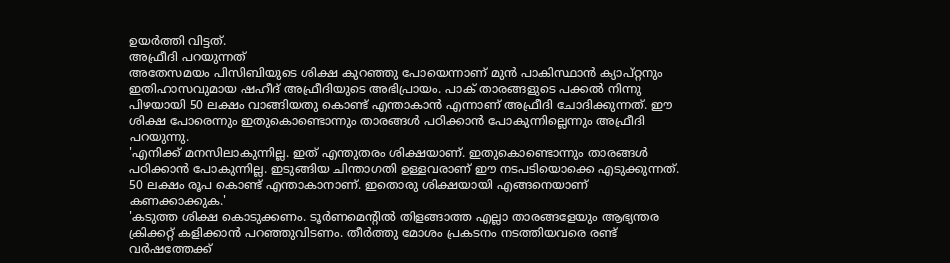ഉയർത്തി വിട്ടത്.
അഫ്രീദി പറയുന്നത്
അതേസമയം പിസിബിയുടെ ശിക്ഷ കുറഞ്ഞു പോയെന്നാണ് മുൻ പാകിസ്ഥാൻ ക്യാപ്റ്റനും ഇതിഹാസവുമായ ഷഹീദ് അഫ്രീദിയുടെ അഭിപ്രായം. പാക് താരങ്ങളുടെ പക്കൽ നിന്നു പിഴയായി 50 ലക്ഷം വാങ്ങിയതു കൊണ്ട് എന്താകാൻ എന്നാണ് അഫ്രീദി ചോദിക്കുന്നത്. ഈ ശിക്ഷ പോരെന്നും ഇതുകൊണ്ടൊന്നും താരങ്ങൾ പഠിക്കാൻ പോകുന്നില്ലെന്നും അഫ്രീദി പറയുന്നു.
'എനിക്ക് മനസിലാകുന്നില്ല. ഇത് എന്തുതരം ശിക്ഷയാണ്. ഇതുകൊണ്ടൊന്നും താരങ്ങൾ പഠിക്കാൻ പോകുന്നില്ല. ഇടുങ്ങിയ ചിന്താഗതി ഉള്ളവരാണ് ഈ നടപടിയൊക്കെ എടുക്കുന്നത്. 50 ലക്ഷം രൂപ കൊണ്ട് എന്താകാനാണ്. ഇതൊരു ശിക്ഷയായി എങ്ങനെയാണ് കണക്കാക്കുക.'
'കടുത്ത ശിക്ഷ കൊടുക്കണം. ടൂർണമെന്റിൽ തിളങ്ങാത്ത എല്ലാ താരങ്ങളേയും ആഭ്യന്തര ക്രിക്കറ്റ് കളിക്കാൻ പറഞ്ഞുവിടണം. തീർത്തു മോശം പ്രകടനം നടത്തിയവരെ രണ്ട് വർഷത്തേക്ക്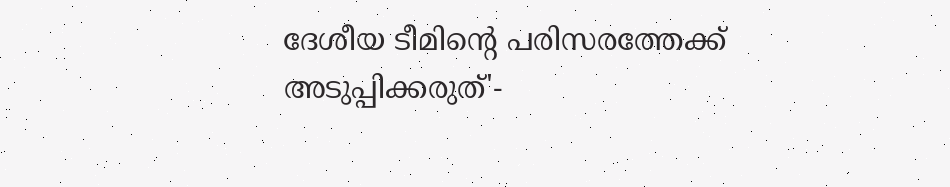ദേശീയ ടീമിന്റെ പരിസരത്തേക്ക് അടുപ്പിക്കരുത്'-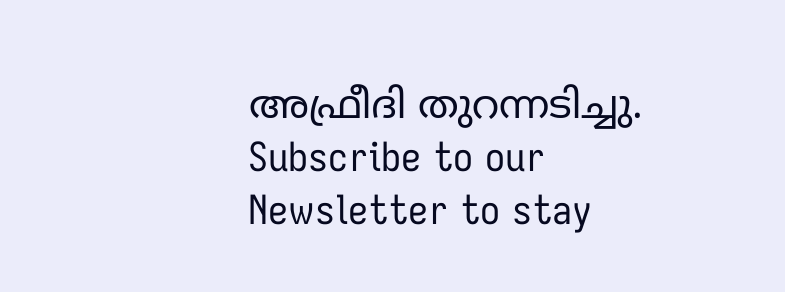അഫ്രീദി തുറന്നടിച്ചു.
Subscribe to our Newsletter to stay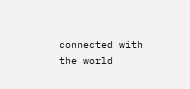connected with the world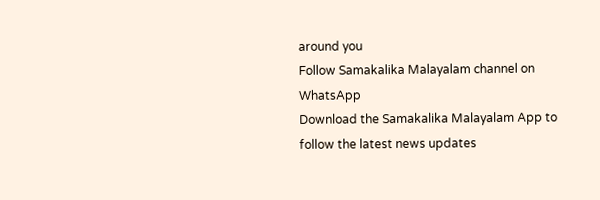around you
Follow Samakalika Malayalam channel on WhatsApp
Download the Samakalika Malayalam App to follow the latest news updates